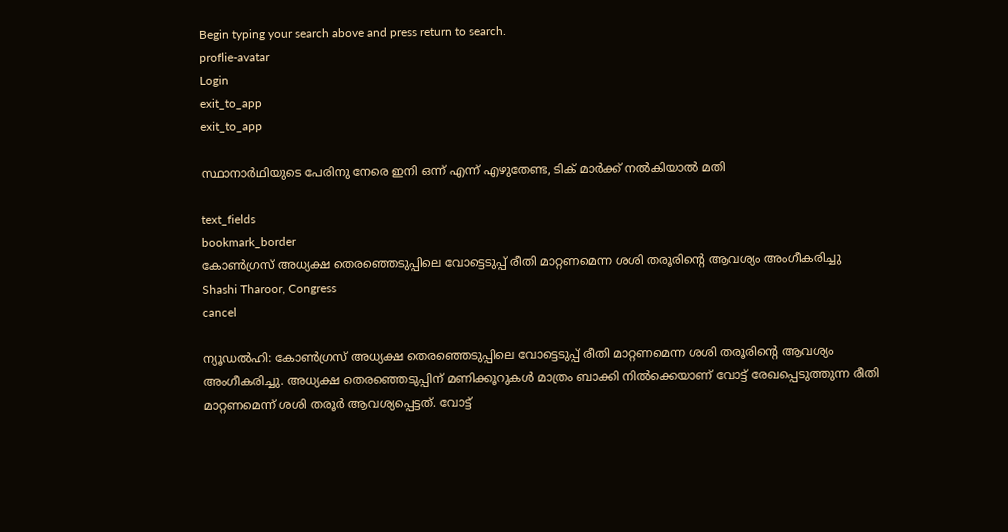Begin typing your search above and press return to search.
proflie-avatar
Login
exit_to_app
exit_to_app

സ്ഥാനാർഥിയുടെ പേരിനു നേരെ ഇനി ഒന്ന് എന്ന് എഴുതേണ്ട, ടിക് മാർക്ക് നൽകിയാൽ മതി

text_fields
bookmark_border
കോൺഗ്രസ് അധ്യക്ഷ തെരഞ്ഞെടുപ്പിലെ വോട്ടെടുപ്പ് രീതി മാറ്റണമെന്ന ശശി തരൂരിന്റെ ആവശ്യം അംഗീകരിച്ചു
Shashi Tharoor, Congress
cancel

ന്യൂഡൽഹി: കോൺഗ്രസ് അധ്യക്ഷ തെരഞ്ഞെടുപ്പിലെ വോട്ടെടുപ്പ് രീതി മാറ്റണമെന്ന ശശി തരൂരിന്റെ ആവശ്യം അംഗീകരിച്ചു. അധ്യക്ഷ തെരഞ്ഞെടുപ്പിന് മണിക്കൂറുകൾ മാത്രം ബാക്കി നിൽക്കെയാണ് വോട്ട് രേഖപ്പെടുത്തുന്ന രീതി മാറ്റണമെന്ന് ശശി തരൂർ ആവശ്യപ്പെട്ടത്. വോട്ട്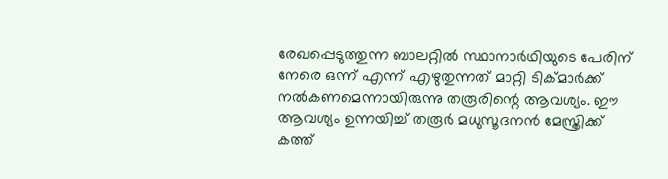രേഖപ്പെടുത്തുന്ന ബാലറ്റിൽ സ്ഥാനാർഥിയുടെ പേരിന് നേരെ ഒന്ന് എന്ന് എഴുതുന്നത് മാറ്റി ടിക്മാർക്ക് നൽകണമെന്നായിരുന്നു തരൂരിന്റെ ആവശ്യം. ഈ ആവശ്യം ഉന്നയിച്ച് തരൂർ മധുസൂദനൻ മേസ്ത്രിക്ക് കത്ത്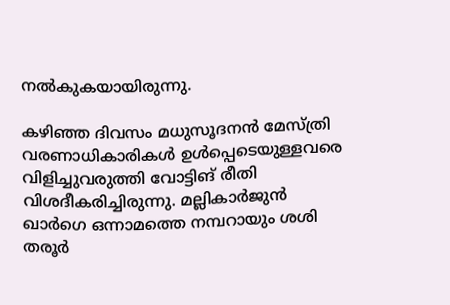നൽകുകയായിരുന്നു.

കഴിഞ്ഞ ദിവസം മധുസൂദനൻ മേസ്ത്രി വരണാധികാരികൾ ഉൾപ്പെടെയുള്ളവരെ വിളിച്ചുവരുത്തി വോട്ടിങ് രീതി വിശദീകരിച്ചിരുന്നു. മല്ലികാർജുൻ ഖാർഗെ ഒന്നാമത്തെ നമ്പറായും ശശി തരൂർ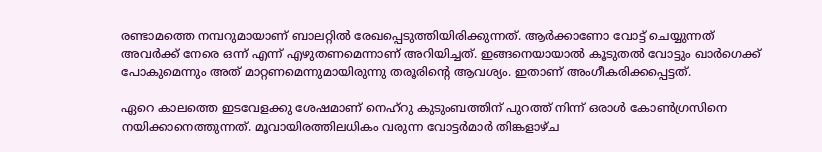രണ്ടാമത്തെ നമ്പറുമായാണ് ബാലറ്റിൽ രേഖപ്പെടുത്തിയിരിക്കുന്നത്. ആർക്കാണോ വോട്ട് ചെയ്യുന്നത് അവർക്ക് നേരെ ഒന്ന് എന്ന് എഴുതണമെന്നാണ് അറിയിച്ചത്. ഇങ്ങനെയായാൽ കൂടുതൽ വോട്ടും ഖാർഗെക്ക് പോകുമെന്നും അത് മാറ്റണമെന്നുമായിരുന്നു തരൂരിന്റെ ആവശ്യം. ഇതാണ് അംഗീകരിക്കപ്പെട്ടത്.

ഏറെ കാലത്തെ ഇടവേളക്കു ശേഷമാണ് നെഹ്റു കുടുംബത്തിന് പുറത്ത് നിന്ന് ഒരാൾ കോൺഗ്രസിനെ നയിക്കാനെത്തുന്നത്. മൂവായിരത്തിലധികം വരുന്ന വോട്ടർമാർ തിങ്കളാഴ്ച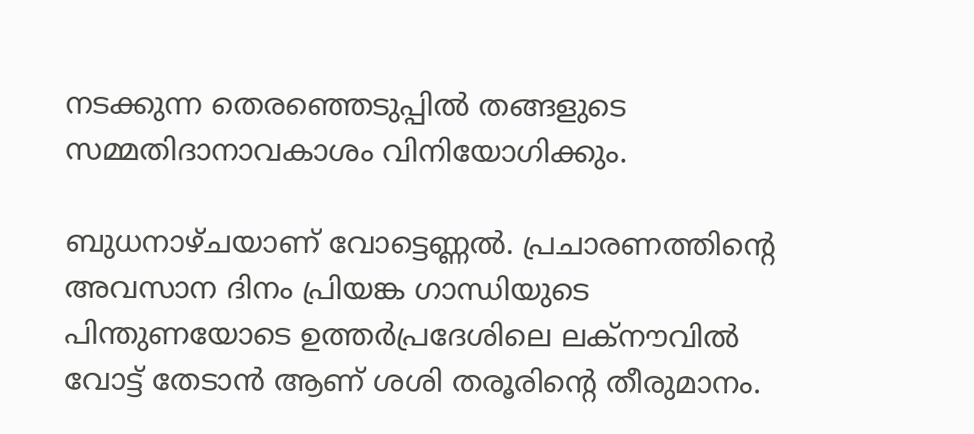നടക്കുന്ന തെരഞ്ഞെടുപ്പിൽ തങ്ങളുടെ സമ്മതിദാനാവകാശം വിനിയോഗിക്കും.

ബുധനാഴ്ചയാണ് വോട്ടെണ്ണൽ. പ്രചാരണത്തിന്‍റെ അവസാന ദിനം പ്രിയങ്ക ഗാന്ധിയുടെ പിന്തുണയോടെ ഉത്തർപ്രദേശിലെ ലക്നൗവിൽ വോട്ട് തേടാൻ ആണ് ശശി തരൂരിന്‍റെ തീരുമാനം.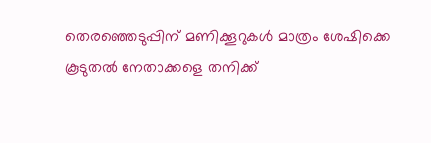തെരഞ്ഞെടുപ്പിന് മണിക്കൂറുകൾ മാത്രം ശേഷിക്കെ കൂടുതൽ നേതാക്കളെ തനിക്ക്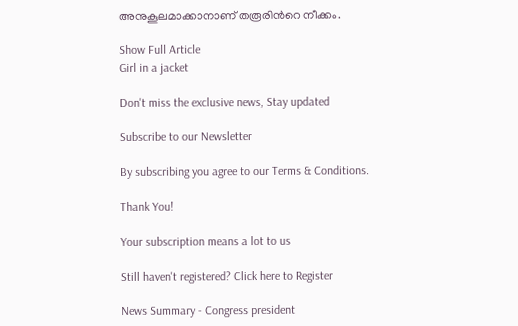അനുകൂലമാക്കാനാണ് തരൂരിന്‍റെ നീക്കം.

Show Full Article
Girl in a jacket

Don't miss the exclusive news, Stay updated

Subscribe to our Newsletter

By subscribing you agree to our Terms & Conditions.

Thank You!

Your subscription means a lot to us

Still haven't registered? Click here to Register

News Summary - Congress president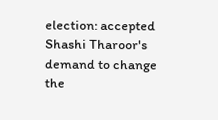election: accepted Shashi Tharoor's demand to change the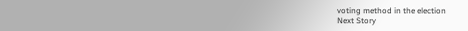voting method in the election
Next Story